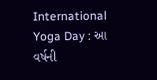International Yoga Day : આ વર્ષની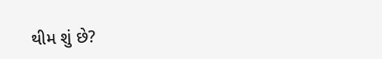થીમ શું છે?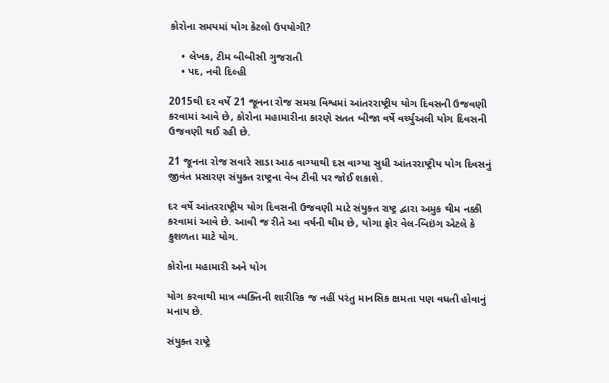કોરોના સમયમાં યોગ કેટલો ઉપયોગી?

    • લેખક, ટીમ બીબીસી ગુજરાતી
    • પદ, નવી દિલ્હી

2015થી દર વર્ષે 21 જૂનના રોજ સમગ્ર વિશ્વમાં આંતરરાષ્ટ્રીય યોગ દિવસની ઉજવણી કરવામાં આવે છે, કોરોના મહામારીના કારણે સતત બીજા વર્ષે વર્ચ્યુઅલી યોગ દિવસની ઉજવણી થઈ રહી છે.

21 જૂનના રોજ સવારે સાડા આઠ વાગ્યાથી દસ વાગ્યા સુધી આંતરરાષ્ટ્રીય યોગ દિવસનું જીવંત પ્રસારણ સંયુક્ત રાષ્ટ્રના વેબ ટીવી પર જોઈ શકાશે.

દર વર્ષે આંતરરાષ્ટ્રીય યોગ દિવસની ઉજવણી માટે સંયુક્ત રાષ્ટ્ર દ્વારા અમુક થીમ નક્કી કરવામાં આવે છે. આવી જ રીતે આ વર્ષની થીમ છે, યોગા ફોર વેલ-બિઇંગ એટલે કે કુશળતા માટે યોગ.

કોરોના મહામારી અને યોગ

યોગ કરવાથી માત્ર વ્યક્તિની શારીરિક જ નહીં પરંતુ માનસિક ક્ષમતા પણ વધતી હોવાનું મનાય છે.

સંયુક્ત રાષ્ટ્રે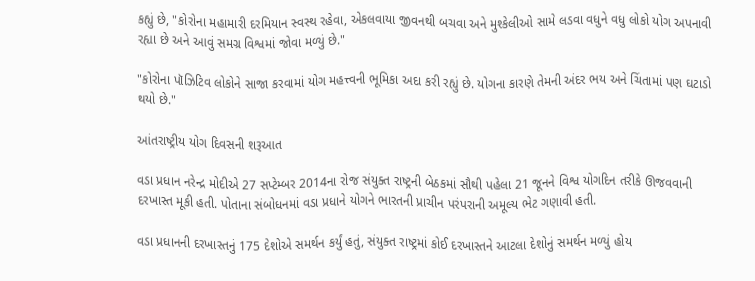કહ્યું છે, "કોરોના મહામારી દરમિયાન સ્વસ્થ રહેવા, એકલવાયા જીવનથી બચવા અને મુશ્કેલીઓ સામે લડવા વધુને વધુ લોકો યોગ અપનાવી રહ્યા છે અને આવું સમગ્ર વિશ્વમાં જોવા મળ્યું છે."

"કોરોના પૉઝિટિવ લોકોને સાજા કરવામાં યોગ મહત્ત્વની ભૂમિકા અદા કરી રહ્યું છે. યોગના કારણે તેમની અંદર ભય અને ચિંતામાં પણ ઘટાડો થયો છે."

આંતરાષ્ટ્રીય યોગ દિવસની શરૂઆત

વડા પ્રધાન નરેન્દ્ર મોદીએ 27 સપ્ટેમ્બર 2014ના રોજ સંયુક્ત રાષ્ટ્રની બેઠકમાં સૌથી પહેલા 21 જૂનને વિશ્વ યોગદિન તરીકે ઊજવવાની દરખાસ્ત મૂકી હતી. પોતાના સંબોધનમાં વડા પ્રધાને યોગને ભારતની પ્રાચીન પરંપરાની અમૂલ્ય ભેટ ગણાવી હતી.

વડા પ્રધાનની દરખાસ્તનું 175 દેશોએ સમર્થન કર્યું હતું, સંયુક્ત રાષ્ટ્રમાં કોઈ દરખાસ્તને આટલા દેશોનું સમર્થન મળ્યું હોય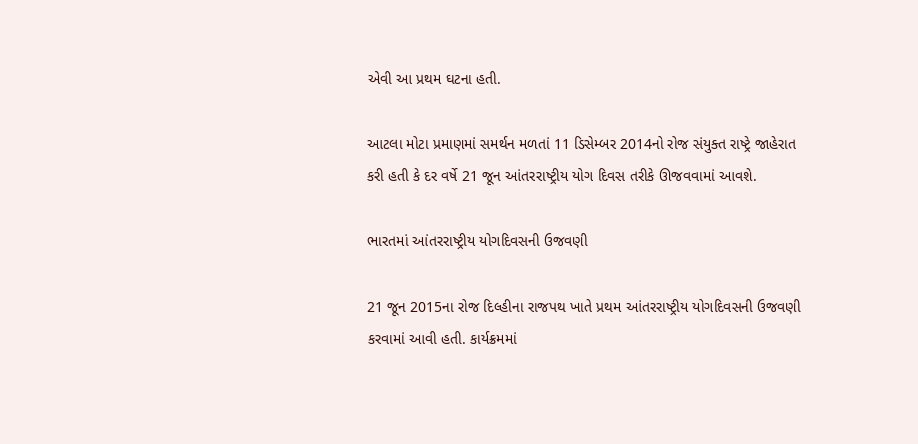એવી આ પ્રથમ ઘટના હતી.

આટલા મોટા પ્રમાણમાં સમર્થન મળતાં 11 ડિસેમ્બર 2014નો રોજ સંયુક્ત રાષ્ટ્રે જાહેરાત કરી હતી કે દર વર્ષે 21 જૂન આંતરરાષ્ટ્રીય યોગ દિવસ તરીકે ઊજવવામાં આવશે.

ભારતમાં આંતરરાષ્ટ્રીય યોગદિવસની ઉજવણી

21 જૂન 2015ના રોજ દિલ્હીના રાજપથ ખાતે પ્રથમ આંતરરાષ્ટ્રીય યોગદિવસની ઉજવણી કરવામાં આવી હતી. કાર્યક્રમમાં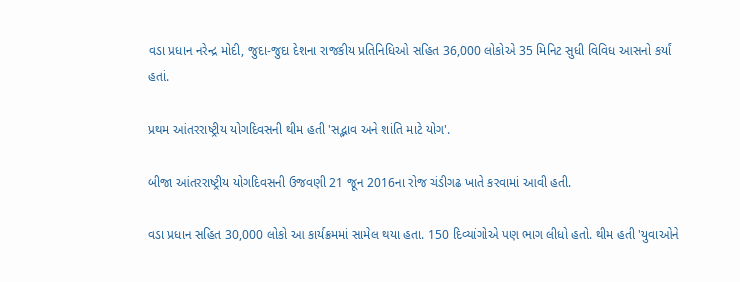વડા પ્રધાન નરેન્દ્ર મોદી, જુદા-જુદા દેશના રાજકીય પ્રતિનિધિઓ સહિત 36,000 લોકોએ 35 મિનિટ સુધી વિવિધ આસનો કર્યાં હતાં.

પ્રથમ આંતરરાષ્ટ્રીય યોગદિવસની થીમ હતી 'સદ્ભાવ અને શાંતિ માટે યોગ'.

બીજા આંતરરાષ્ટ્રીય યોગદિવસની ઉજવણી 21 જૂન 2016ના રોજ ચંડીગઢ ખાતે કરવામાં આવી હતી.

વડા પ્રધાન સહિત 30,000 લોકો આ કાર્યક્રમમાં સામેલ થયા હતા. 150 દિવ્યાંગોએ પણ ભાગ લીધો હતો. થીમ હતી 'યુવાઓને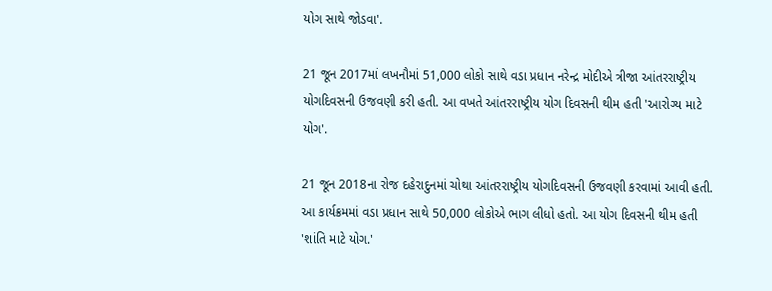યોગ સાથે જોડવા'.

21 જૂન 2017માં લખનૌમાં 51,000 લોકો સાથે વડા પ્રધાન નરેન્દ્ર મોદીએ ત્રીજા આંતરરાષ્ટ્રીય યોગદિવસની ઉજવણી કરી હતી. આ વખતે આંતરરાષ્ટ્રીય યોગ દિવસની થીમ હતી 'આરોગ્ય માટે યોગ'.

21 જૂન 2018ના રોજ દહેરાદુનમાં ચોથા આંતરરાષ્ટ્રીય યોગદિવસની ઉજવણી કરવામાં આવી હતી. આ કાર્યક્રમમાં વડા પ્રધાન સાથે 50,000 લોકોએ ભાગ લીધો હતો. આ યોગ દિવસની થીમ હતી 'શાંતિ માટે યોગ.'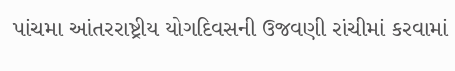પાંચમા આંતરરાષ્ટ્રીય યોગદિવસની ઉજવણી રાંચીમાં કરવામાં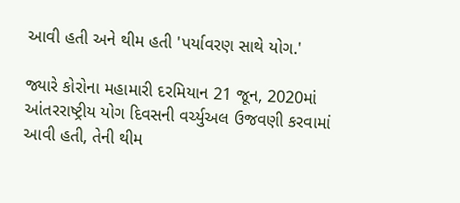આવી હતી અને થીમ હતી 'પર્યાવરણ સાથે યોગ.'

જ્યારે કોરોના મહામારી દરમિયાન 21 જૂન, 2020માં આંતરરાષ્ટ્રીય યોગ દિવસની વર્ચ્યુઅલ ઉજવણી કરવામાં આવી હતી, તેની થીમ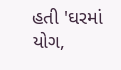હતી 'ઘરમાં યોગ,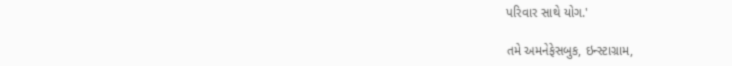પરિવાર સાથે યોગ.'

તમે અમનેફેસબુક, ઇન્સ્ટાગ્રામ,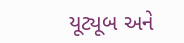યૂટ્યૂબ અને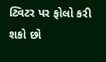ટ્વિટર પર ફોલો કરી શકો છો